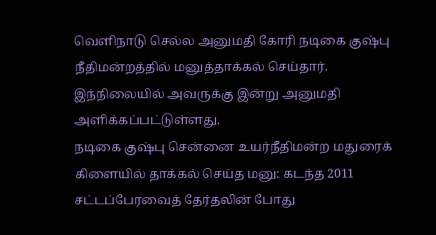வெளிநாடு செல்ல அனுமதி கோரி நடிகை குஷ்பு நீதிமன்றத்தில் மனுத்தாக்கல் செய்தார். இந்நிலையில் அவருக்கு இன்று அனுமதி அளிக்கப்பட்டுள்ளது.
நடிகை குஷ்பு சென்னை உயர்நீதிமன்ற மதுரைக் கிளையில் தாக்கல் செய்த மனு: கடந்த 2011 சட்டப்பேரவைத் தேர்தலின் போது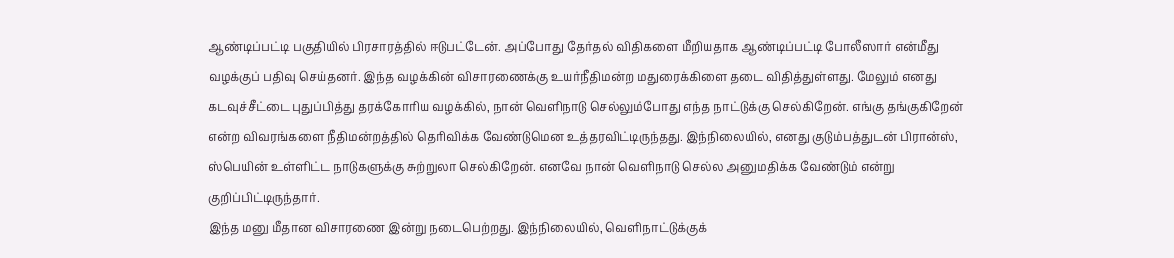ஆண்டிப்பட்டி பகுதியில் பிரசாரத்தில் ஈடுபட்டேன். அப்போது தேர்தல் விதிகளை மீறியதாக ஆண்டிப்பட்டி போலீஸார் என்மீது வழக்குப் பதிவு செய்தனர். இந்த வழக்கின் விசாரணைக்கு உயர்நீதிமன்ற மதுரைக்கிளை தடை விதித்துள்ளது. மேலும் எனது கடவுச்சீட்டை புதுப்பித்து தரக்கோரிய வழக்கில், நான் வெளிநாடு செல்லும்போது எந்த நாட்டுக்கு செல்கிறேன். எங்கு தங்குகிறேன் என்ற விவரங்களை நீதிமன்றத்தில் தெரிவிக்க வேண்டுமென உத்தரவிட்டிருந்தது. இந்நிலையில், எனது குடும்பத்துடன் பிரான்ஸ், ஸ்பெயின் உள்ளிட்ட நாடுகளுக்கு சுற்றுலா செல்கிறேன். எனவே நான் வெளிநாடு செல்ல அனுமதிக்க வேண்டும் என்று குறிப்பிட்டிருந்தார்.
இந்த மனு மீதான விசாரணை இன்று நடைபெற்றது. இந்நிலையில், வெளிநாட்டுக்குக்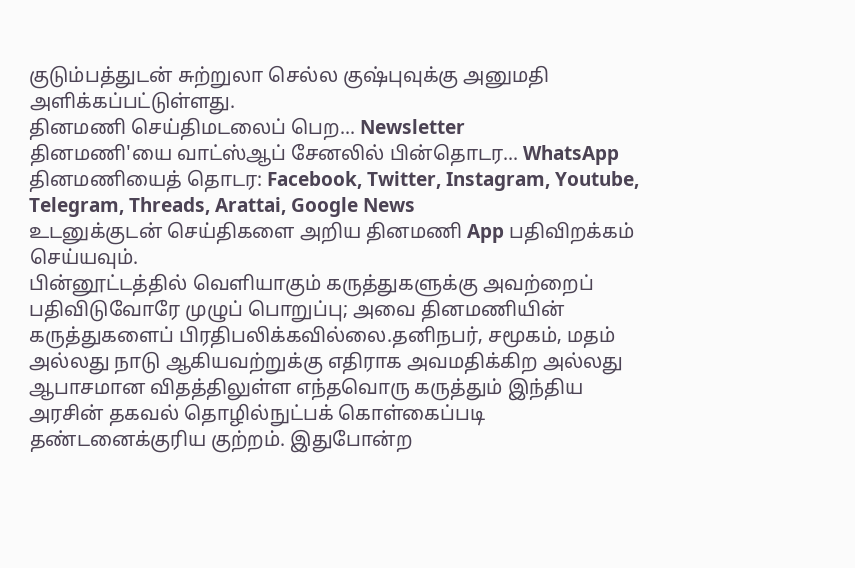குடும்பத்துடன் சுற்றுலா செல்ல குஷ்புவுக்கு அனுமதி அளிக்கப்பட்டுள்ளது.
தினமணி செய்திமடலைப் பெற... Newsletter
தினமணி'யை வாட்ஸ்ஆப் சேனலில் பின்தொடர... WhatsApp
தினமணியைத் தொடர: Facebook, Twitter, Instagram, Youtube, Telegram, Threads, Arattai, Google News
உடனுக்குடன் செய்திகளை அறிய தினமணி App பதிவிறக்கம் செய்யவும்.
பின்னூட்டத்தில் வெளியாகும் கருத்துகளுக்கு அவற்றைப் பதிவிடுவோரே முழுப் பொறுப்பு; அவை தினமணியின் கருத்துகளைப் பிரதிபலிக்கவில்லை.தனிநபர், சமூகம், மதம் அல்லது நாடு ஆகியவற்றுக்கு எதிராக அவமதிக்கிற அல்லது ஆபாசமான விதத்திலுள்ள எந்தவொரு கருத்தும் இந்திய அரசின் தகவல் தொழில்நுட்பக் கொள்கைப்படி தண்டனைக்குரிய குற்றம். இதுபோன்ற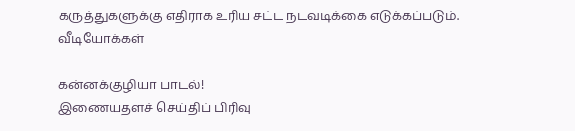கருத்துகளுக்கு எதிராக உரிய சட்ட நடவடிக்கை எடுக்கப்படும்.
வீடியோக்கள்

கன்னக்குழியா பாடல்!
இணையதளச் செய்திப் பிரிவு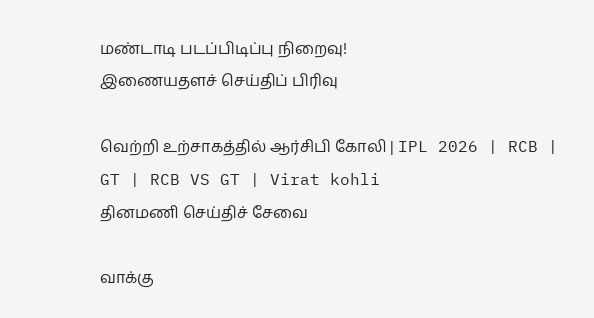மண்டாடி படப்பிடிப்பு நிறைவு!
இணையதளச் செய்திப் பிரிவு

வெற்றி உற்சாகத்தில் ஆர்சிபி கோலி | IPL 2026 | RCB | GT | RCB VS GT | Virat kohli
தினமணி செய்திச் சேவை

வாக்கு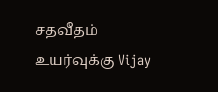சதவீதம் உயர்வுக்கு Vijay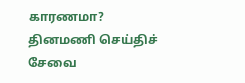காரணமா?
தினமணி செய்திச் சேவை